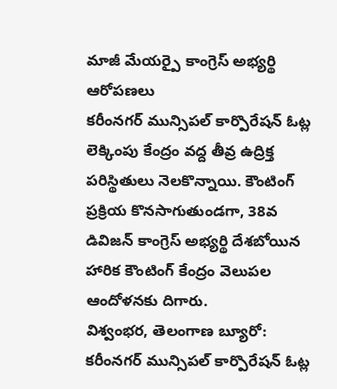మాజీ మేయర్పై కాంగ్రెస్ అభ్యర్థి ఆరోపణలు
కరీంనగర్ మున్సిపల్ కార్పొరేషన్ ఓట్ల లెక్కింపు కేంద్రం వద్ద తీవ్ర ఉద్రిక్త పరిస్థితులు నెలకొన్నాయి. కౌంటింగ్ ప్రక్రియ కొనసాగుతుండగా, 38వ డివిజన్ కాంగ్రెస్ అభ్యర్థి దేశబోయిన హారిక కౌంటింగ్ కేంద్రం వెలుపల ఆందోళనకు దిగారు.
విశ్వంభర, తెలంగాణ బ్యూరో: కరీంనగర్ మున్సిపల్ కార్పొరేషన్ ఓట్ల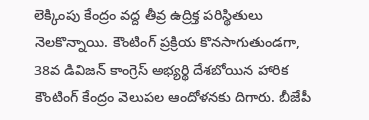లెక్కింపు కేంద్రం వద్ద తీవ్ర ఉద్రిక్త పరిస్థితులు నెలకొన్నాయి. కౌంటింగ్ ప్రక్రియ కొనసాగుతుండగా, 38వ డివిజన్ కాంగ్రెస్ అభ్యర్థి దేశబోయిన హారిక కౌంటింగ్ కేంద్రం వెలుపల ఆందోళనకు దిగారు. బీజేపీ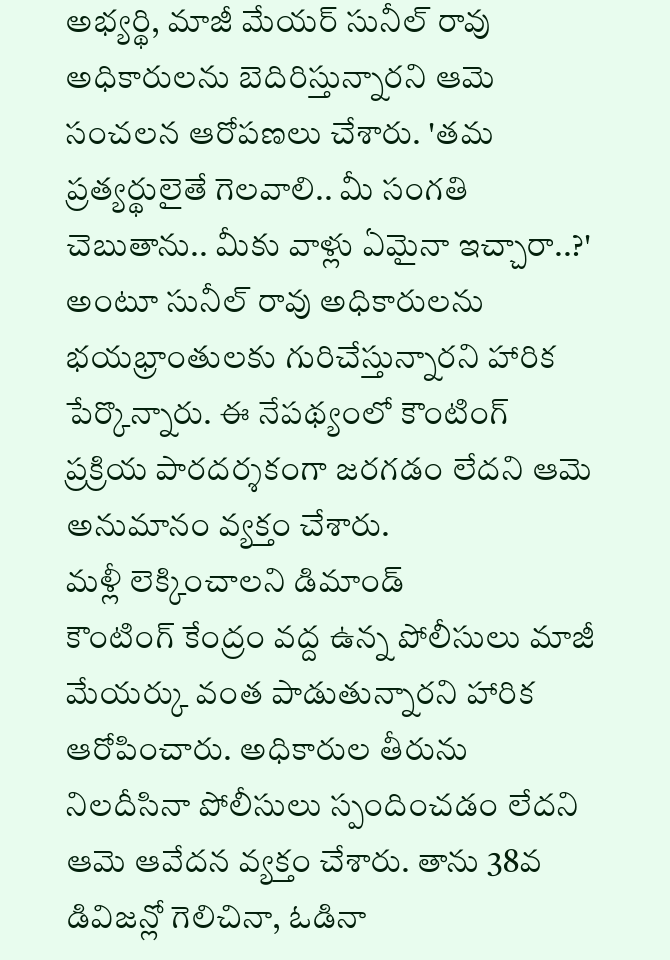అభ్యర్థి, మాజీ మేయర్ సునీల్ రావు అధికారులను బెదిరిస్తున్నారని ఆమె సంచలన ఆరోపణలు చేశారు. 'తమ ప్రత్యర్థులైతే గెలవాలి.. మీ సంగతి చెబుతాను.. మీకు వాళ్లు ఏమైనా ఇచ్చారా..?' అంటూ సునీల్ రావు అధికారులను భయభ్రాంతులకు గురిచేస్తున్నారని హారిక పేర్కొన్నారు. ఈ నేపథ్యంలో కౌంటింగ్ ప్రక్రియ పారదర్శకంగా జరగడం లేదని ఆమె అనుమానం వ్యక్తం చేశారు.
మళ్లీ లెక్కించాలని డిమాండ్
కౌంటింగ్ కేంద్రం వద్ద ఉన్న పోలీసులు మాజీ మేయర్కు వంత పాడుతున్నారని హారిక ఆరోపించారు. అధికారుల తీరును నిలదీసినా పోలీసులు స్పందించడం లేదని ఆమె ఆవేదన వ్యక్తం చేశారు. తాను 38వ డివిజన్లో గెలిచినా, ఓడినా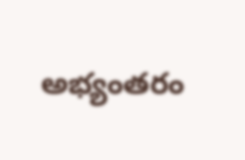అభ్యంతరం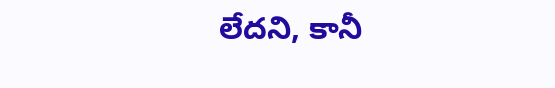లేదని, కానీ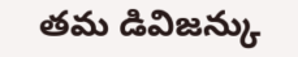తమ డివిజన్కు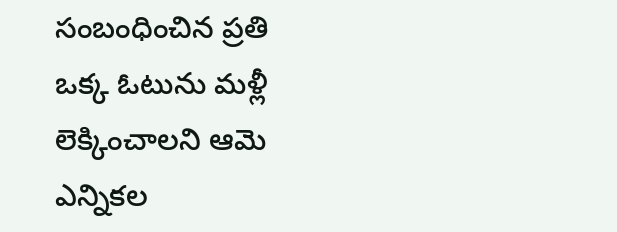సంబంధించిన ప్రతి ఒక్క ఓటును మళ్లీ లెక్కించాలని ఆమె ఎన్నికల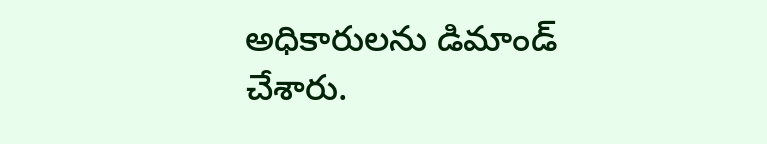అధికారులను డిమాండ్ చేశారు.